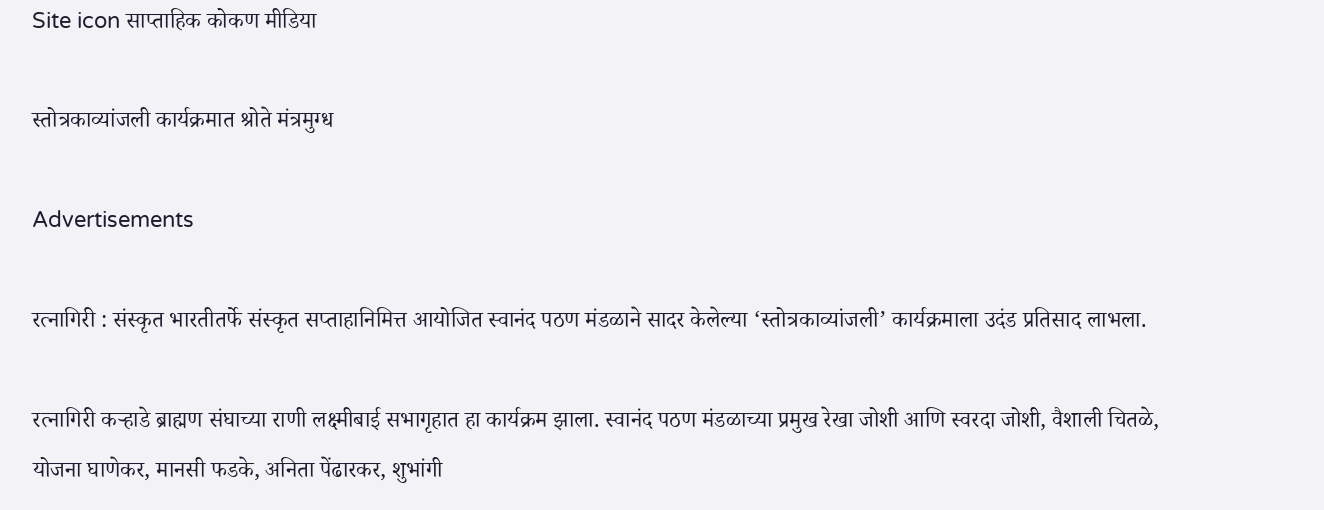Site icon साप्ताहिक कोकण मीडिया

स्तोत्रकाव्यांजली कार्यक्रमात श्रोते मंत्रमुग्ध

Advertisements

रत्नागिरी : संस्कृत भारतीतर्फे संस्कृत सप्ताहानिमित्त आयोजित स्वानंद पठण मंडळाने सादर केलेल्या ‘स्तोत्रकाव्यांजली’ कार्यक्रमाला उदंड प्रतिसाद लाभला.

रत्नागिरी कऱ्हाडे ब्राह्मण संघाच्या राणी लक्ष्मीबाई सभागृहात हा कार्यक्रम झाला. स्वानंद पठण मंडळाच्या प्रमुख रेखा जोशी आणि स्वरदा जोशी, वैशाली चितळे, योजना घाणेकर, मानसी फडके, अनिता पेंढारकर, शुभांगी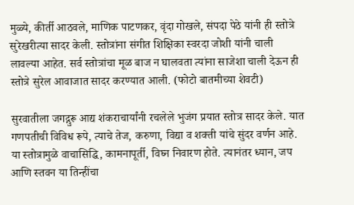मुळ्ये, कीर्ती आठवले, माणिक पाटणकर, वृंदा गोखले, संपदा पेठे यांनी ही स्तोत्रे सुरेखरीत्या सादर केली. स्तोत्रांना संगीत शिक्षिका स्वरदा जोशी यांनी चाली लावल्या आहेत. सर्व स्तोत्रांचा मूळ बाज न घालवता त्यांना साजेशा चाली देऊन ही स्तोत्रे सुरेल आवाजात सादर करण्यात आली. (फोटो बातमीच्या शेवटी)

सुरवातीला जगद्गुरू आद्य शंकराचार्यांनी रचलेले भुजंग प्रयात स्तोत्र सादर केले. यात गणपतीची विविध रूपे, त्याचे तेज, करुणा, विद्या व शक्ती यांचे सुंदर वर्णन आहे. या स्तोत्रामुळे वाचासिद्धि, कामनापूर्ती, विघ्न निवारण होते. त्यानंतर ध्यान, जप आणि स्तवन या तिन्हींचा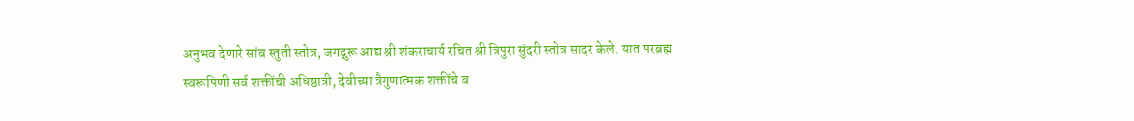अनुभव देणारे सांब स्तुती स्तोत्र, जगद्गुरू आद्य श्री शंकराचार्य रचित श्री त्रिपुरा सुंदरी स्तोत्र सादर केले. यात परब्रह्म स्वरूपिणी सर्व शक्तींची अधिष्ठात्री, देवीच्या त्रैगुणात्मक शक्तींचे व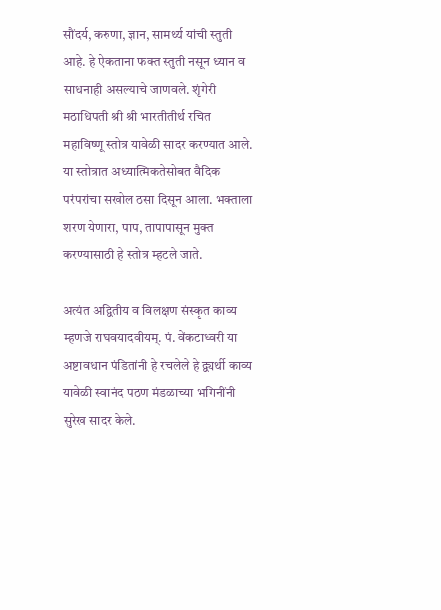सौंदर्य, करुणा, ज्ञान, सामर्थ्य यांची स्तुती आहे. हे ऐकताना फक्त स्तुती नसून ध्यान व साधनाही असल्याचे जाणवले. शृंगेरी मठाधिपती श्री श्री भारतीतीर्थ रचित महाविष्णू स्तोत्र यावेळी सादर करण्यात आले. या स्तोत्रात अध्यात्मिकतेसोबत वैदिक परंपरांचा सखोल ठसा दिसून आला. भक्ताला शरण येणारा, पाप, तापापासून मुक्त करण्यासाठी हे स्तोत्र म्हटले जाते.

अत्यंत अद्वितीय व विलक्षण संस्कृत काव्य म्हणजे राघवयादवीयम्. पं. वेंकटाध्वरी या अष्टावधान पंडितांनी हे रचलेले हे द्व्यर्थी काव्य यावेळी स्वानंद पठण मंडळाच्या भगिनींनी सुरेख सादर केले.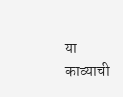या काव्याची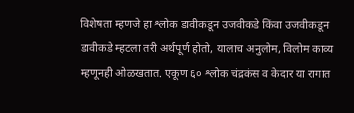विशेषता म्हणजे हा श्लोक डावीकडून उजवीकडे किंवा उजवीकडून डावीकडे म्हटला तरी अर्थपूर्ण होतो, यालाच अनुलोम, विलोम काव्य म्हणूनही ओळखतात. एकूण ६० श्लोक चंद्रकंस व केदार या रागात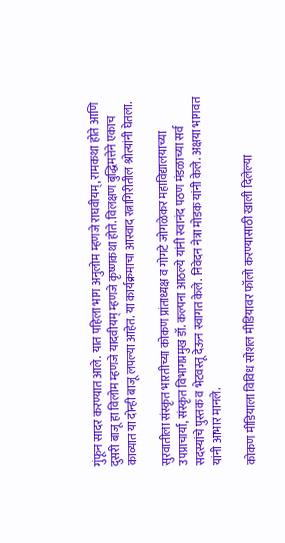गुंफून सादर करण्यात आले. यात पहिला भाग अनुलोम म्हणजे राघवीयम्, रामकथा होते आणि दुसरी बाजू हा विलोम म्हणजे यादवीयम् म्हणजे कृष्णकथा होते. विलक्षण बुद्धिमत्तेने एकाच काव्यात या दोन्ही बाजू लपल्या आहेत. या कार्यक्रमाचा आस्वाद रत्नागिरीतील श्रोत्यांनी घेतला.

सुरवातीला संस्कृत भारतीच्या कोकण प्रांताध्यक्ष व गोगटे जोगळेकर महाविद्यालयाच्या उपप्राचार्या, संस्कृत विभागप्रमुख डॉ. कल्पना आठल्ये यांनी स्वानंद पठण मंडळाच्या सर्व सदस्यांचे पुस्तक व भेटवस्तू देऊन स्वागत केले. निवेदन नेत्रा मोडक यांनी केले. अक्षया भागवत यांनी आभार मानले.

कोकण मीडियाला विविध सोशल मीडियावर फॉलो करण्यासाठी खाली दिलेल्या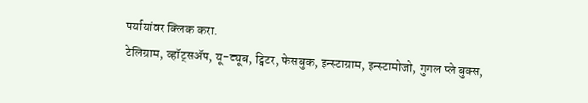पर्यायांवर क्लिक करा.
टेलिग्राम, व्हॉट्सॲप, यू-ट्यूब, ट्विटर, फेसबुक, इन्स्टाग्राम, इन्स्टामोजो, गुगल प्ले बुक्स,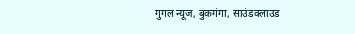गुगल न्यूज, बुकगंगा, साउंडक्लाउड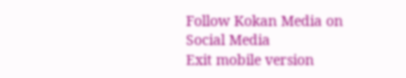Follow Kokan Media on Social Media
Exit mobile version